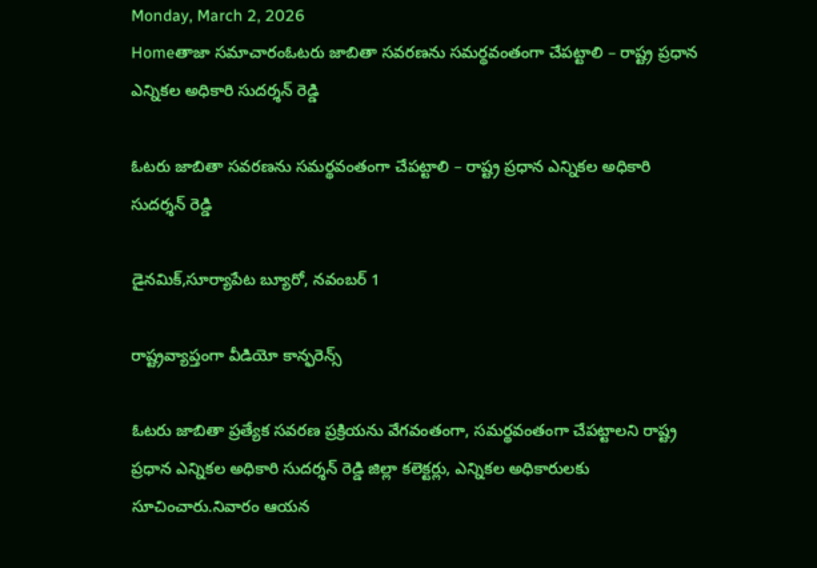Monday, March 2, 2026
Homeతాజా సమాచారంఓటరు జాబితా సవరణను సమర్థవంతంగా చేపట్టాలి – రాష్ట్ర ప్రధాన ఎన్నికల అధికారి సుదర్శన్ రెడ్డి

ఓటరు జాబితా సవరణను సమర్థవంతంగా చేపట్టాలి – రాష్ట్ర ప్రధాన ఎన్నికల అధికారి సుదర్శన్ రెడ్డి

డైనమిక్,సూర్యాపేట బ్యూరో, నవంబర్ 1

రాష్ట్రవ్యాప్తంగా వీడియో కాన్ఫరెన్స్‌

ఓటరు జాబితా ప్రత్యేక సవరణ ప్రక్రియను వేగవంతంగా, సమర్థవంతంగా చేపట్టాలని రాష్ట్ర ప్రధాన ఎన్నికల అధికారి సుదర్శన్ రెడ్డి జిల్లా కలెక్టర్లు, ఎన్నికల అధికారులకు సూచించారు.నివారం ఆయన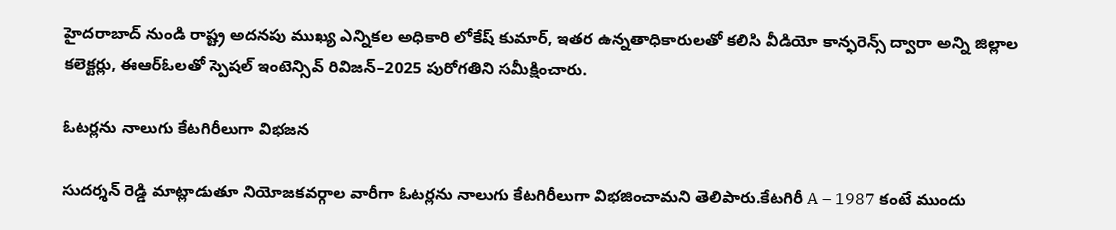హైదరాబాద్‌ నుండి రాష్ట్ర అదనపు ముఖ్య ఎన్నికల అధికారి లోకేష్ కుమార్, ఇతర ఉన్నతాధికారులతో కలిసి వీడియో కాన్ఫరెన్స్‌ ద్వారా అన్ని జిల్లాల కలెక్టర్లు, ఈఆర్‌ఓలతో స్పెషల్ ఇంటెన్సివ్ రివిజన్–2025 పురోగతిని సమీక్షించారు.

ఓటర్లను నాలుగు కేటగిరీలుగా విభజన

సుదర్శన్ రెడ్డి మాట్లాడుతూ నియోజకవర్గాల వారీగా ఓటర్లను నాలుగు కేటగిరీలుగా విభజించామని తెలిపారు.కేటగిరీ A – 1987 కంటే ముందు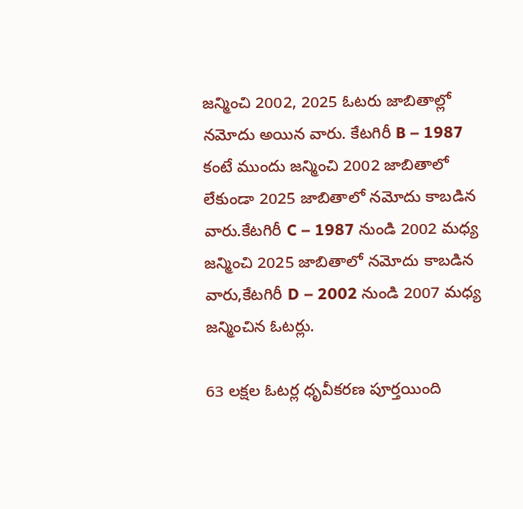జన్మించి 2002, 2025 ఓటరు జాబితాల్లో నమోదు అయిన వారు. కేటగిరీ B – 1987 కంటే ముందు జన్మించి 2002 జాబితాలో లేకుండా 2025 జాబితాలో నమోదు కాబడిన వారు.కేటగిరీ C – 1987 నుండి 2002 మధ్య జన్మించి 2025 జాబితాలో నమోదు కాబడిన వారు,కేటగిరీ D – 2002 నుండి 2007 మధ్య జన్మించిన ఓటర్లు.

63 లక్షల ఓటర్ల ధృవీకరణ పూర్తయింది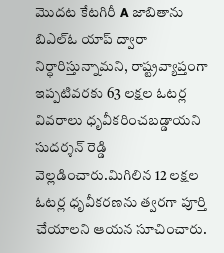మొదట కేటగిరీ A జాబితాను బి‌ఎల్‌ఓ యాప్‌ ద్వారా నిర్ధారిస్తున్నామని, రాష్ట్రవ్యాప్తంగా ఇప్పటివరకు 63 లక్షల ఓటర్ల వివరాలు ధృవీకరించబడ్డాయని సుదర్శన్ రెడ్డి వెల్లడించారు.మిగిలిన 12 లక్షల ఓటర్ల ధృవీకరణను త్వరగా పూర్తి చేయాలని ఆయన సూచించారు.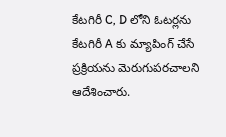కేటగిరీ C, D లోని ఓటర్లను కేటగిరీ A కు మ్యాపింగ్ చేసే ప్రక్రియను మెరుగుపరచాలని ఆదేశించారు.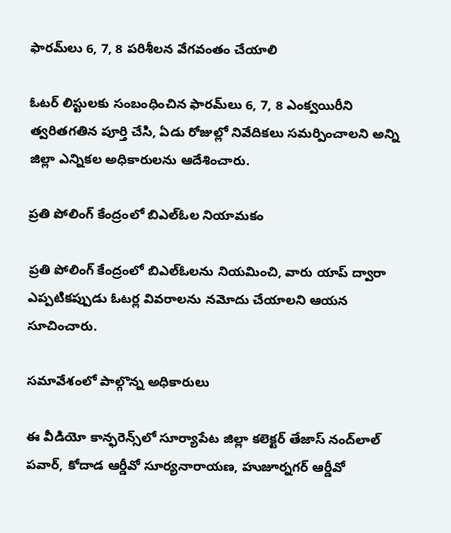ఫారమ్‌లు 6, 7, 8 పరిశీలన వేగవంతం చేయాలి

ఓటర్ లిస్టులకు సంబంధించిన ఫారమ్‌లు 6, 7, 8 ఎంక్వయిరీని త్వరితగతిన పూర్తి చేసి, ఏడు రోజుల్లో నివేదికలు సమర్పించాలని అన్ని జిల్లా ఎన్నికల అధికారులను ఆదేశించారు.

ప్రతి పోలింగ్ కేంద్రంలో బి‌ఎల్‌ఓల నియామకం

ప్రతి పోలింగ్ కేంద్రంలో బి‌ఎల్‌ఓలను నియమించి, వారు యాప్‌ ద్వారా ఎప్పటికప్పుడు ఓటర్ల వివరాలను నమోదు చేయాలని ఆయన సూచించారు.

సమావేశంలో పాల్గొన్న అధికారులు

ఈ వీడియో కాన్ఫరెన్స్‌లో సూర్యాపేట జిల్లా కలెక్టర్ తేజాస్ నంద్‌లాల్ పవార్, కోదాడ ఆర్డీవో సూర్యనారాయణ, హుజూర్నగర్ ఆర్డీవో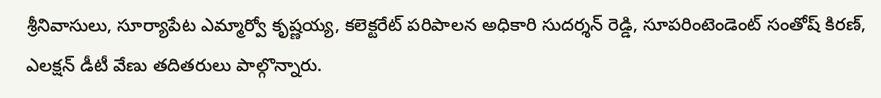శ్రీనివాసులు, సూర్యాపేట ఎమ్మార్వో కృష్ణయ్య, కలెక్టరేట్ పరిపాలన అధికారి సుదర్శన్ రెడ్డి, సూపరింటెండెంట్ సంతోష్ కిరణ్, ఎలక్షన్ డీటీ వేణు తదితరులు పాల్గొన్నారు.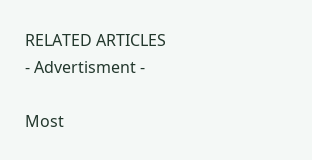RELATED ARTICLES
- Advertisment -

Most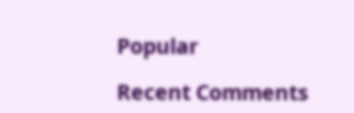Popular

Recent Comments